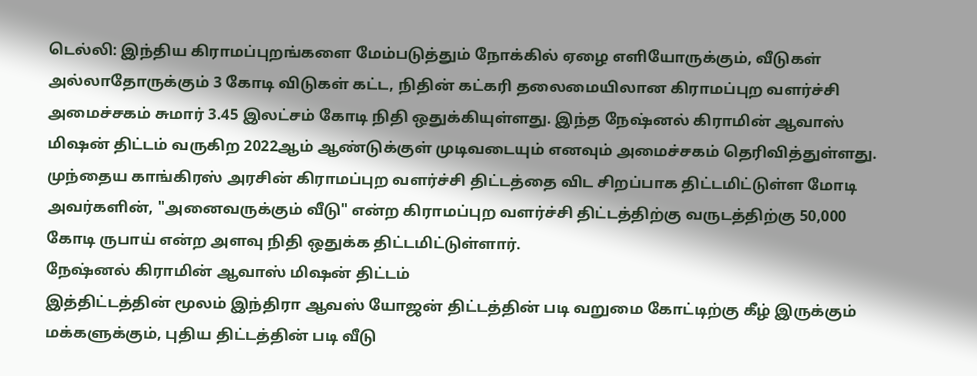டெல்லி: இந்திய கிராமப்புறங்களை மேம்படுத்தும் நோக்கில் ஏழை எளியோருக்கும், வீடுகள் அல்லாதோருக்கும் 3 கோடி விடுகள் கட்ட, நிதின் கட்கரி தலைமையிலான கிராமப்புற வளர்ச்சி அமைச்சகம் சுமார் 3.45 இலட்சம் கோடி நிதி ஒதுக்கியுள்ளது. இந்த நேஷ்னல் கிராமின் ஆவாஸ் மிஷன் திட்டம் வருகிற 2022ஆம் ஆண்டுக்குள் முடிவடையும் எனவும் அமைச்சகம் தெரிவித்துள்ளது.
முந்தைய காங்கிரஸ் அரசின் கிராமப்புற வளர்ச்சி திட்டத்தை விட சிறப்பாக திட்டமிட்டுள்ள மோடி அவர்களின், "அனைவருக்கும் வீடு" என்ற கிராமப்புற வளர்ச்சி திட்டத்திற்கு வருடத்திற்கு 50,000 கோடி ருபாய் என்ற அளவு நிதி ஒதுக்க திட்டமிட்டுள்ளார்.
நேஷ்னல் கிராமின் ஆவாஸ் மிஷன் திட்டம்
இத்திட்டத்தின் மூலம் இந்திரா ஆவஸ் யோஜன் திட்டத்தின் படி வறுமை கோட்டிற்கு கீழ் இருக்கும் மக்களுக்கும், புதிய திட்டத்தின் படி வீடு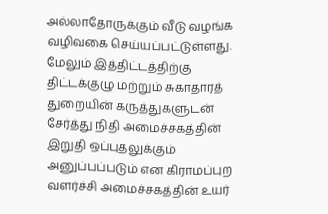அல்லாதோருக்கும் வீடு வழங்க வழிவகை செய்யப்பட்டுள்ளது. மேலும் இத்திட்டத்திற்கு திட்டக்குழு மற்றும் சுகாதாரத் துறையின் கருத்துகளுடன் சேர்த்து நிதி அமைச்சகத்தின் இறுதி ஒப்புதலுக்கும் அனுப்பப்படும் என கிராமப்புற வளர்ச்சி அமைச்சகத்தின் உயர்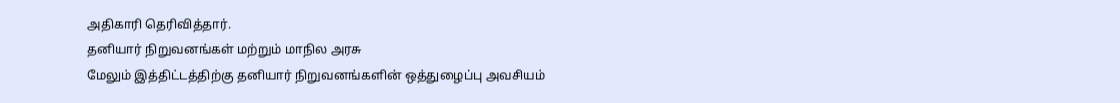அதிகாரி தெரிவித்தார்.
தனியார் நிறுவனங்கள் மற்றும் மாநில அரசு
மேலும் இத்திட்டத்திற்கு தனியார் நிறுவனங்களின் ஒத்துழைப்பு அவசியம்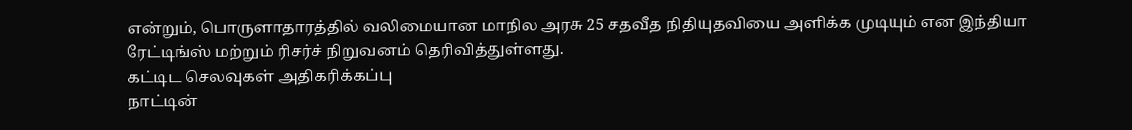என்றும், பொருளாதாரத்தில் வலிமையான மாநில அரசு 25 சதவீத நிதியுதவியை அளிக்க முடியும் என இந்தியா ரேட்டிங்ஸ் மற்றும் ரிசர்ச் நிறுவனம் தெரிவித்துள்ளது.
கட்டிட செலவுகள் அதிகரிக்கப்பு
நாட்டின்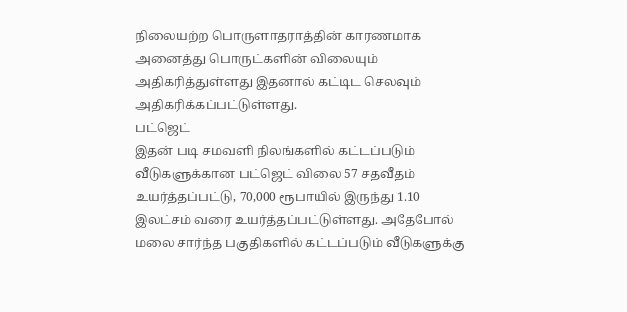நிலையற்ற பொருளாதராத்தின் காரணமாக அனைத்து பொருட்களின் விலையும் அதிகரித்துள்ளது இதனால் கட்டிட செலவும் அதிகரிக்கப்பட்டுள்ளது.
பட்ஜெட்
இதன் படி சமவளி நிலங்களில் கட்டப்படும் வீடுகளுக்கான பட்ஜெட் விலை 57 சதவீதம் உயர்த்தப்பட்டு, 70,000 ரூபாயில் இருந்து 1.10 இலட்சம் வரை உயர்த்தப்பட்டுள்ளது. அதேபோல் மலை சார்ந்த பகுதிகளில் கட்டப்படும் வீடுகளுக்கு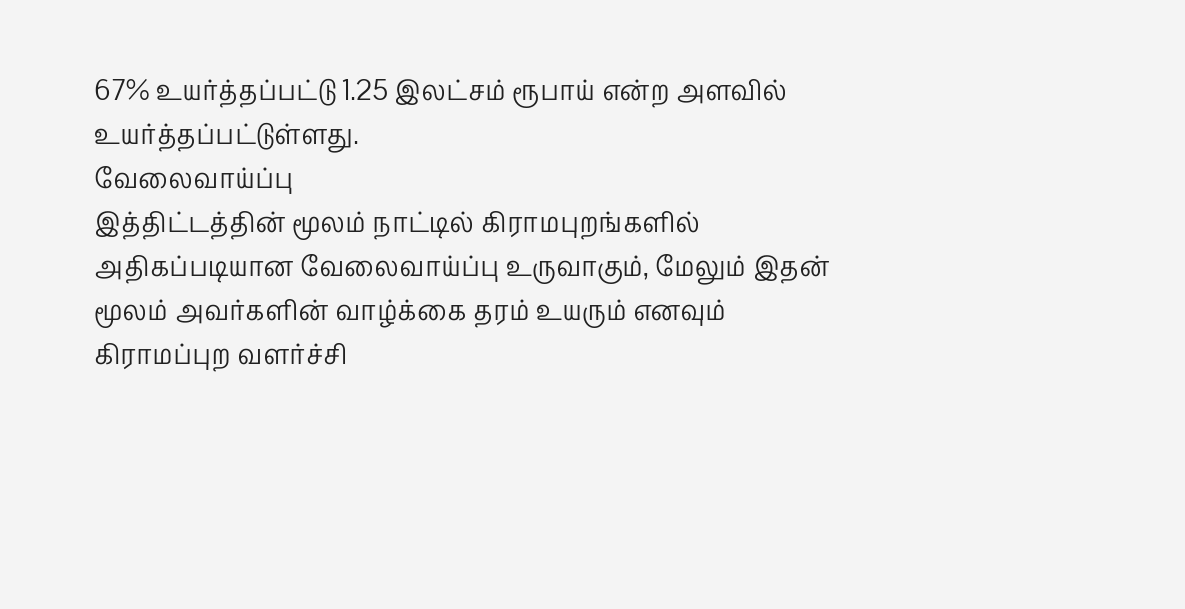67% உயர்த்தப்பட்டு 1.25 இலட்சம் ரூபாய் என்ற அளவில் உயர்த்தப்பட்டுள்ளது.
வேலைவாய்ப்பு
இத்திட்டத்தின் மூலம் நாட்டில் கிராமபுறங்களில் அதிகப்படியான வேலைவாய்ப்பு உருவாகும், மேலும் இதன் மூலம் அவர்களின் வாழ்க்கை தரம் உயரும் எனவும் கிராமப்புற வளர்ச்சி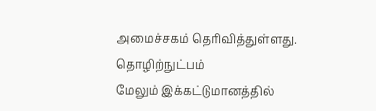அமைச்சகம் தெரிவித்துள்ளது.
தொழிற்நுட்பம்
மேலும் இக்கட்டுமானத்தில்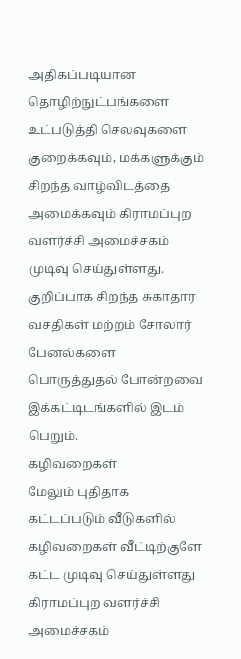அதிகப்படியான தொழிற்நுட்பங்களை உட்படுத்தி செலவுகளை குறைக்கவும், மக்களுக்கும் சிறந்த வாழ்விடத்தை அமைக்கவும் கிராமப்புற வளர்ச்சி அமைச்சகம் முடிவு செய்துள்ளது. குறிப்பாக சிறந்த சுகாதார வசதிகள் மற்றம் சோலார் பேனல்களை பொருத்துதல் போன்றவை இக்கட்டிடங்களில் இடம் பெறும்.
கழிவறைகள்
மேலும் புதிதாக கட்டப்படும் வீடுகளில் கழிவறைகள் வீட்டிற்குளே கட்ட முடிவு செய்துள்ளது கிராமப்புற வளர்ச்சி அமைச்சகம்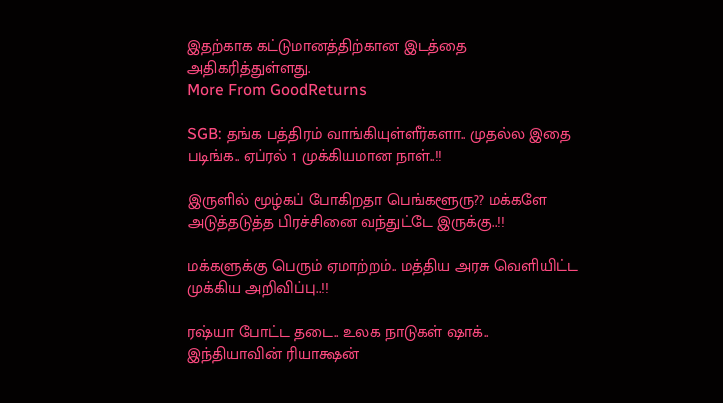இதற்காக கட்டுமானத்திற்கான இடத்தை அதிகரித்துள்ளது.
More From GoodReturns

SGB: தங்க பத்திரம் வாங்கியுள்ளீர்களா.. முதல்ல இதை படிங்க.. ஏப்ரல் 1 முக்கியமான நாள்..!!

இருளில் மூழ்கப் போகிறதா பெங்களூரு?? மக்களே அடுத்தடுத்த பிரச்சினை வந்துட்டே இருக்கு..!!

மக்களுக்கு பெரும் ஏமாற்றம்.. மத்திய அரசு வெளியிட்ட முக்கிய அறிவிப்பு..!!

ரஷ்யா போட்ட தடை.. உலக நாடுகள் ஷாக்.. இந்தியாவின் ரியாக்ஷன்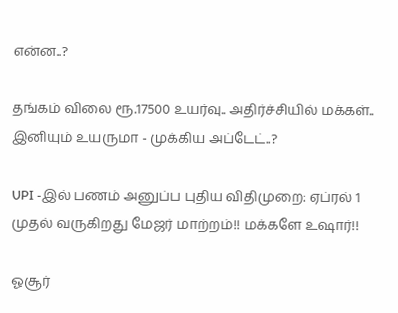என்ன..?

தங்கம் விலை ரூ.17500 உயர்வு.. அதிர்ச்சியில் மக்கள்.. இனியும் உயருமா - முக்கிய அப்டேட்..?

UPI -இல் பணம் அனுப்ப புதிய விதிமுறை: ஏப்ரல் 1 முதல் வருகிறது மேஜர் மாற்றம்!! மக்களே உஷார்!!

ஓசூர்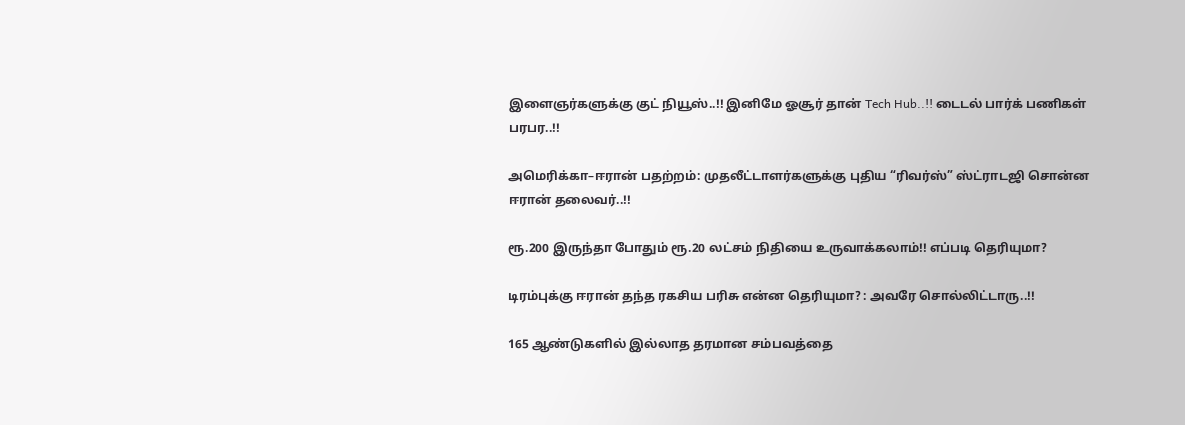இளைஞர்களுக்கு குட் நியூஸ்..!! இனிமே ஓசூர் தான் Tech Hub..!! டைடல் பார்க் பணிகள் பரபர..!!

அமெரிக்கா–ஈரான் பதற்றம்: முதலீட்டாளர்களுக்கு புதிய “ரிவர்ஸ்” ஸ்ட்ராடஜி சொன்ன ஈரான் தலைவர்..!!

ரூ.200 இருந்தா போதும் ரூ.20 லட்சம் நிதியை உருவாக்கலாம்!! எப்படி தெரியுமா?

டிரம்புக்கு ஈரான் தந்த ரகசிய பரிசு என்ன தெரியுமா? : அவரே சொல்லிட்டாரு..!!

165 ஆண்டுகளில் இல்லாத தரமான சம்பவத்தை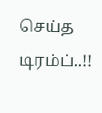செய்த டிரம்ப்..!!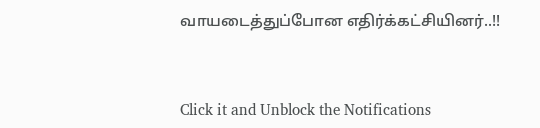வாயடைத்துப்போன எதிர்க்கட்சியினர்..!!



Click it and Unblock the Notifications